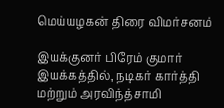மெய்யழகன் திரை விமர்சனம்

இயக்குனர் பிரேம் குமார் இயக்கத்தில், நடிகர் கார்த்தி மற்றும் அரவிந்த்சாமி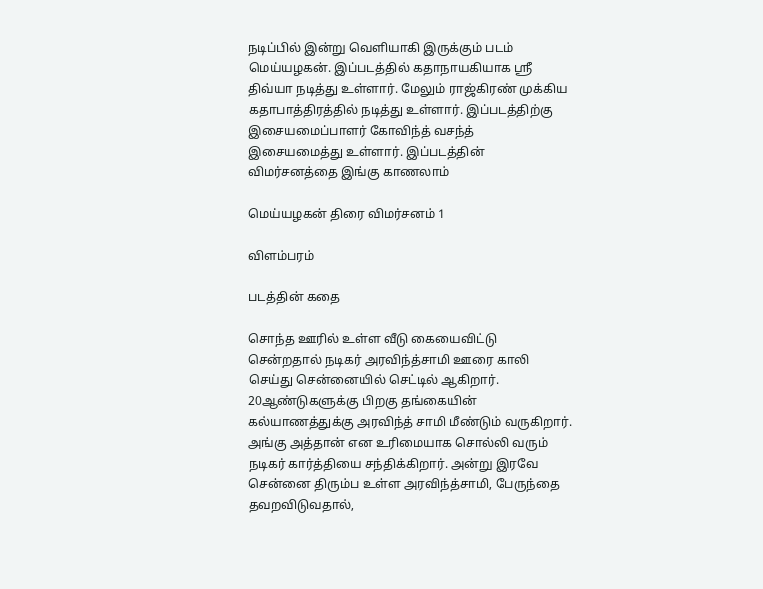நடிப்பில் இன்று வெளியாகி இருக்கும் படம் மெய்யழகன். இப்படத்தில் கதாநாயகியாக ஸ்ரீ திவ்யா நடித்து உள்ளார். மேலும் ராஜ்கிரண் முக்கிய கதாபாத்திரத்தில் நடித்து உள்ளார். இப்படத்திற்கு இசையமைப்பாளர் கோவிந்த் வசந்த் இசையமைத்து உள்ளார். இப்படத்தின் விமர்சனத்தை இங்கு காணலாம்

மெய்யழகன் திரை விமர்சனம் 1

விளம்பரம்

படத்தின் கதை

சொந்த ஊரில் உள்ள வீடு கையைவிட்டு சென்றதால் நடிகர் அரவிந்த்சாமி ஊரை காலி செய்து சென்னையில் செட்டில் ஆகிறார். 20ஆண்டுகளுக்கு பிறகு தங்கையின் கல்யாணத்துக்கு அரவிந்த் சாமி மீண்டும் வருகிறார். அங்கு அத்தான் என உரிமையாக சொல்லி வரும் நடிகர் கார்த்தியை சந்திக்கிறார். அன்று இரவே சென்னை திரும்ப உள்ள அரவிந்த்சாமி, பேருந்தை தவறவிடுவதால்,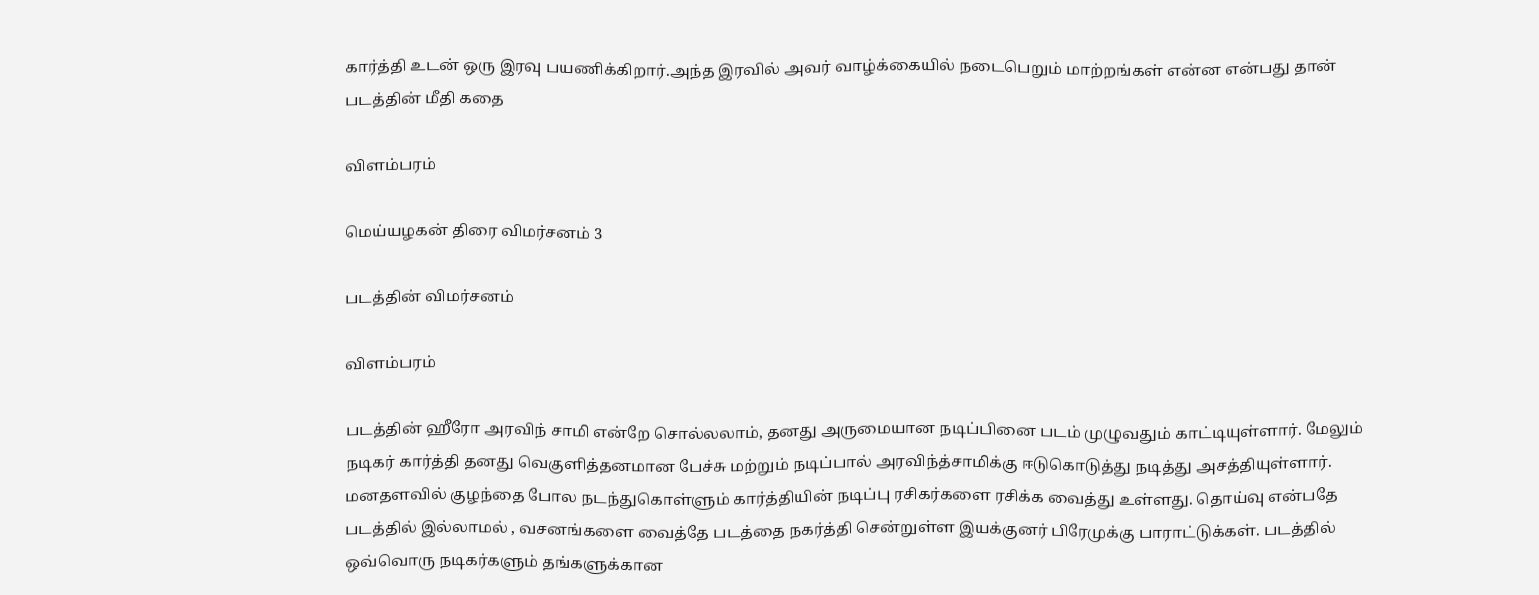கார்த்தி உடன் ஒரு இரவு பயணிக்கிறார்.அந்த இரவில் அவர் வாழ்க்கையில் நடைபெறும் மாற்றங்கள் என்ன என்பது தான் படத்தின் மீதி கதை

விளம்பரம்

மெய்யழகன் திரை விமர்சனம் 3

படத்தின் விமர்சனம்

விளம்பரம்

படத்தின் ஹீரோ அரவிந் சாமி என்றே சொல்லலாம், தனது அருமையான நடிப்பினை படம் முழுவதும் காட்டியுள்ளார். மேலும் நடிகர் கார்த்தி தனது வெகுளித்தனமான பேச்சு மற்றும் நடிப்பால் அரவிந்த்சாமிக்கு ஈடுகொடுத்து நடித்து அசத்தியுள்ளார். மனதளவில் குழந்தை போல நடந்துகொள்ளும் கார்த்தியின் நடிப்பு ரசிகர்களை ரசிக்க வைத்து உள்ளது. தொய்வு என்பதே படத்தில் இல்லாமல் , வசனங்களை வைத்தே படத்தை நகர்த்தி சென்றுள்ள இயக்குனர் பிரேமுக்கு பாராட்டுக்கள். படத்தில் ஒவ்வொரு நடிகர்களும் தங்களுக்கான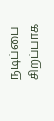நடிப்பை சிறப்பாக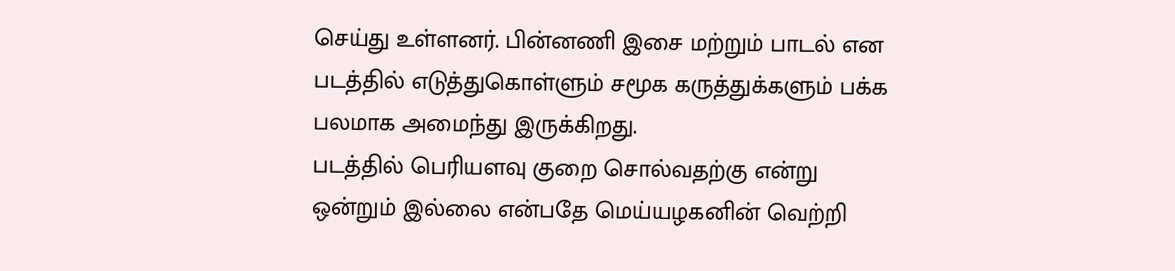செய்து உள்ளனர். பின்னணி இசை மற்றும் பாடல் என படத்தில் எடுத்துகொள்ளும் சமூக கருத்துக்களும் பக்க பலமாக அமைந்து இருக்கிறது.
படத்தில் பெரியளவு குறை சொல்வதற்கு என்று ஒன்றும் இல்லை என்பதே மெய்யழகனின் வெற்றி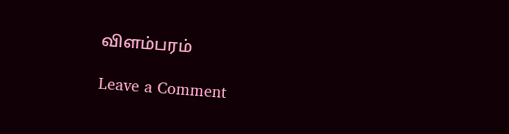விளம்பரம்

Leave a Comment